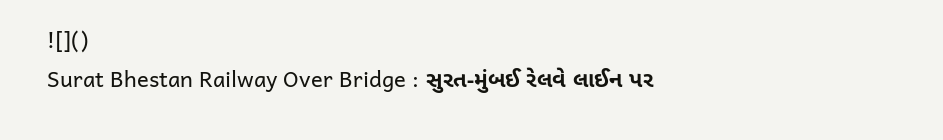![]()
Surat Bhestan Railway Over Bridge : સુરત-મુંબઈ રેલવે લાઈન પર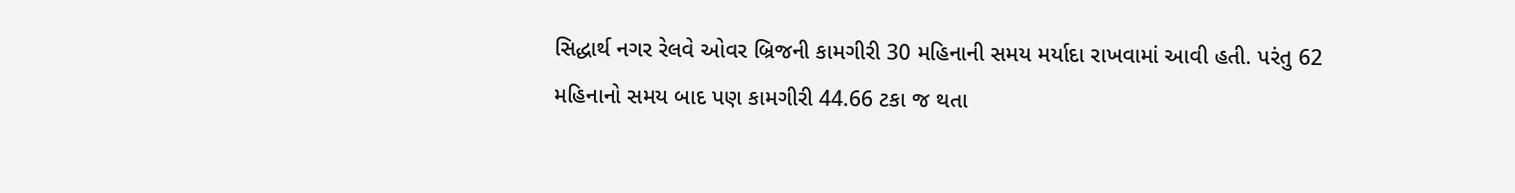સિદ્ધાર્થ નગર રેલવે ઓવર બ્રિજની કામગીરી 30 મહિનાની સમય મર્યાદા રાખવામાં આવી હતી. પરંતુ 62 મહિનાનો સમય બાદ પણ કામગીરી 44.66 ટકા જ થતા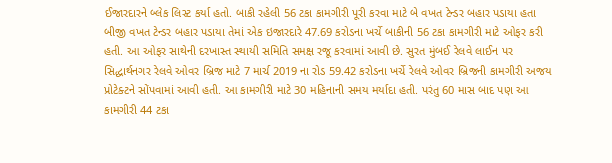ઈજારદારને બ્લેક લિસ્ટ કર્યા હતો. બાકી રહેલી 56 ટકા કામગીરી પૂરી કરવા માટે બે વખત ટેન્ડર બહાર પડાયા હતા બીજી વખત ટેન્ડર બહાર પડાયા તેમાં એક ઇજારદારે 47.69 કરોડના ખર્ચે બાકીની 56 ટકા કામગીરી માટે ઓફર કરી હતી. આ ઓફર સાથેની દરખાસ્ત સ્થાયી સમિતિ સમક્ષ રજૂ કરવામાં આવી છે. સુરત મુંબઈ રેલવે લાઈન પર સિદ્ધાર્થનગર રેલવે ઓવર બ્રિજ માટે 7 માર્ચ 2019 ના રોડ 59.42 કરોડના ખર્ચે રેલવે ઓવર બ્રિજની કામગીરી અજય પ્રોટેક્ટને સોંપવામાં આવી હતી. આ કામગીરી માટે 30 મહિનાની સમય મર્યાદા હતી. પરંતુ 60 માસ બાદ પણ આ કામગીરી 44 ટકા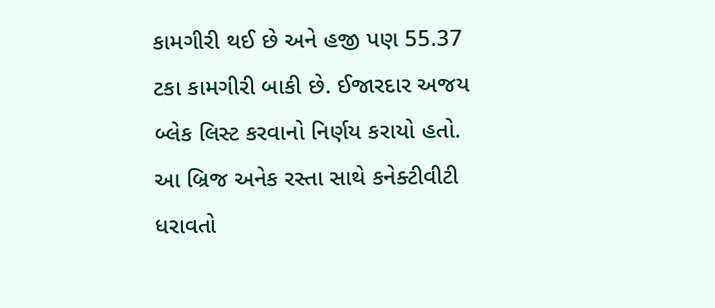કામગીરી થઈ છે અને હજી પણ 55.37 ટકા કામગીરી બાકી છે. ઈજારદાર અજય બ્લેક લિસ્ટ કરવાનો નિર્ણય કરાયો હતો. આ બ્રિજ અનેક રસ્તા સાથે કનેક્ટીવીટી ધરાવતો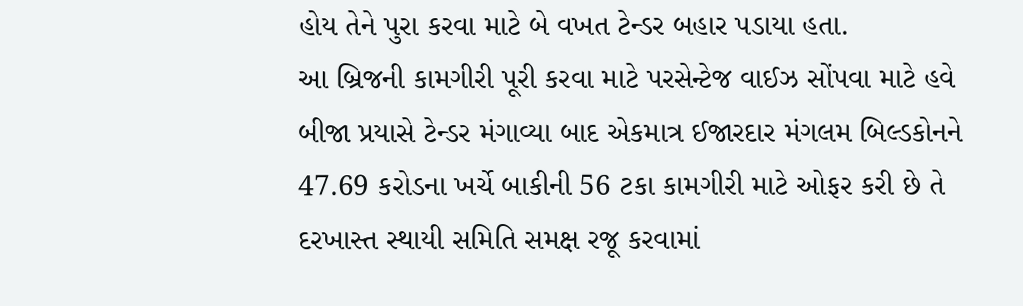હોય તેને પુરા કરવા માટે બે વખત ટેન્ડર બહાર પડાયા હતા.
આ બ્રિજની કામગીરી પૂરી કરવા માટે પરસેન્ટેજ વાઈઝ સોંપવા માટે હવે બીજા પ્રયાસે ટેન્ડર મંગાવ્યા બાદ એકમાત્ર ઈજારદાર મંગલમ બિલ્ડકોનને 47.69 કરોડના ખર્ચે બાકીની 56 ટકા કામગીરી માટે ઓફર કરી છે તે દરખાસ્ત સ્થાયી સમિતિ સમક્ષ રજૂ કરવામાં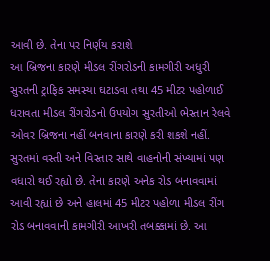આવી છે. તેના પર નિર્ણય કરાશે
આ બ્રિજના કારણે મીડલ રીંગરોડની કામગીરી અધુરી
સુરતની ટ્રાફિક સમસ્યા ઘટાડવા તથા 45 મીટર પહોળાઈ ધરાવતા મીડલ રીંગરોડનો ઉપયોગ સુરતીઓ ભેસ્તાન રેલવે ઓવર બ્રિજના નહીં બનવાના કારણે કરી શકશે નહીં. સુરતમાં વસ્તી અને વિસ્તાર સાથે વાહનોની સંખ્યામાં પણ વધારો થઈ રહ્યો છે. તેના કારણે અનેક રોડ બનાવવામાં આવી રહ્યાં છે અને હાલમાં 45 મીટર પહોળા મીડલ રીંગ રોડ બનાવવાની કામગીરી આખરી તબક્કામાં છે. આ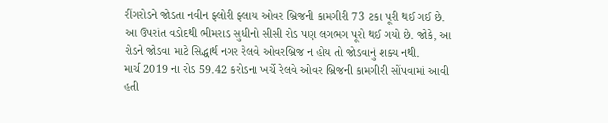રીંગરોડને જોડતા નવીન ફ્લોરી ફ્લાય ઓવર બ્રિજની કામગીરી 73 ટકા પૂરી થઈ ગઈ છે. આ ઉપરાંત વડોદથી ભીમરાડ સુધીનો સીસી રોડ પણ લગભગ પૂરો થઈ ગયો છે. જોકે, આ રોડને જોડવા માટે સિદ્ધાર્થ નગર રેલવે ઓવરબ્રિજ ન હોય તો જોડવાનું શક્ય નથી.
માર્ચ 2019 ના રોડ 59.42 કરોડના ખર્ચે રેલવે ઓવર બ્રિજની કામગીરી સોંપવામાં આવી હતી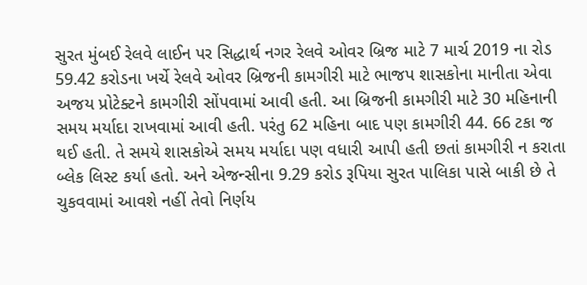સુરત મુંબઈ રેલવે લાઈન પર સિદ્ધાર્થ નગર રેલવે ઓવર બ્રિજ માટે 7 માર્ચ 2019 ના રોડ 59.42 કરોડના ખર્ચે રેલવે ઓવર બ્રિજની કામગીરી માટે ભાજપ શાસકોના માનીતા એવા અજય પ્રોટેક્ટને કામગીરી સોંપવામાં આવી હતી. આ બ્રિજની કામગીરી માટે 30 મહિનાની સમય મર્યાદા રાખવામાં આવી હતી. પરંતુ 62 મહિના બાદ પણ કામગીરી 44. 66 ટકા જ થઈ હતી. તે સમયે શાસકોએ સમય મર્યાદા પણ વધારી આપી હતી છતાં કામગીરી ન કરાતા બ્લેક લિસ્ટ કર્યા હતો. અને એજન્સીના 9.29 કરોડ રૂપિયા સુરત પાલિકા પાસે બાકી છે તે ચુકવવામાં આવશે નહીં તેવો નિર્ણય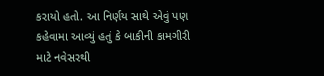કરાયો હતો. આ નિર્ણય સાથે એવું પણ કહેવામા આવ્યું હતું કે બાકીની કામગીરી માટે નવેસરથી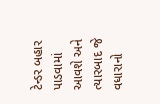ટેન્ડર બહાર પાડવામાં આવશે અને ત્યારબાદ જે વધારાનો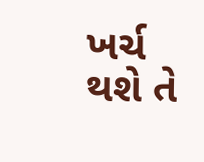ખર્ચ થશે તે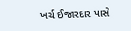ખર્ચ ઈજારદાર પાસે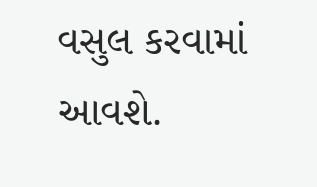વસુલ કરવામાં આવશે.